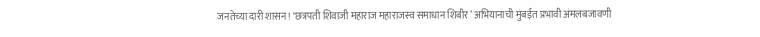जनतेच्या दारी शासन! ‘छत्रपती शिवाजी महाराज महाराजस्व समाधान शिबीर’ अभियानाची मुंबईत प्रभावी अंमलबजावणी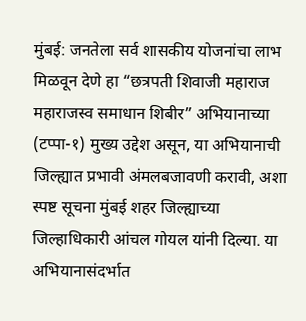मुंबई: जनतेला सर्व शासकीय योजनांचा लाभ मिळवून देणे हा “छत्रपती शिवाजी महाराज महाराजस्व समाधान शिबीर” अभियानाच्या (टप्पा-१) मुख्य उद्देश असून, या अभियानाची जिल्ह्यात प्रभावी अंमलबजावणी करावी, अशा स्पष्ट सूचना मुंबई शहर जिल्ह्याच्या जिल्हाधिकारी आंचल गोयल यांनी दिल्या. या अभियानासंदर्भात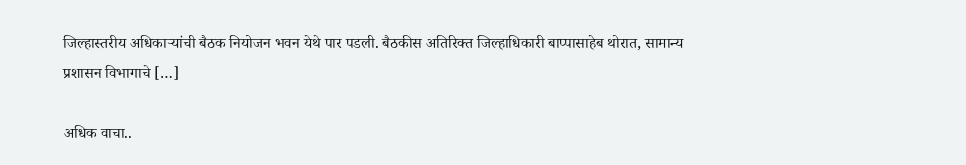जिल्हास्तरीय अधिकाऱ्यांची बैठक नियोजन भवन येथे पार पडली. बैठकीस अतिरिक्त जिल्हाधिकारी बाप्पासाहेब थोरात, सामान्य प्रशासन विभागाचे […]

अधिक वाचा..